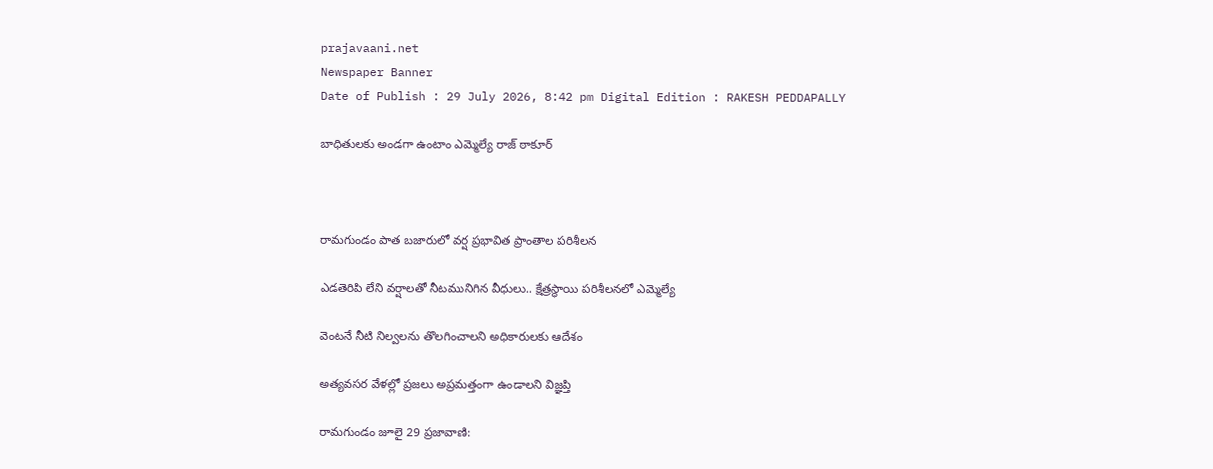prajavaani.net
Newspaper Banner
Date of Publish : 29 July 2026, 8:42 pm Digital Edition : RAKESH PEDDAPALLY

బాధితులకు అండగా ఉంటాం ఎమ్మెల్యే రాజ్ ఠాకూర్



రామగుండం పాత బజారులో వర్ష ప్రభావిత ప్రాంతాల పరిశీలన

ఎడతెరిపి లేని వర్షాలతో నీటమునిగిన వీధులు.. క్షేత్రస్థాయి పరిశీలనలో ఎమ్మెల్యే

వెంటనే నీటి నిల్వలను తొలగించాలని అధికారులకు ఆదేశం

అత్యవసర వేళల్లో ప్రజలు అప్రమత్తంగా ఉండాలని విజ్ఞప్తి

రామగుండం జూలై 29 ప్రజావాణి: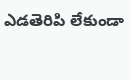ఎడతెరిపి లేకుండా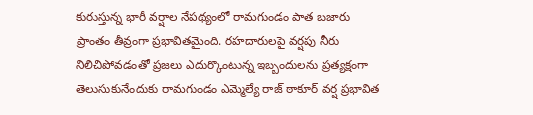కురుస్తున్న భారీ వర్షాల నేపథ్యంలో రామగుండం పాత బజారు ప్రాంతం తీవ్రంగా ప్రభావితమైంది. రహదారులపై వర్షపు నీరు నిలిచిపోవడంతో ప్రజలు ఎదుర్కొంటున్న ఇబ్బందులను ప్రత్యక్షంగా తెలుసుకునేందుకు రామగుండం ఎమ్మెల్యే రాజ్ ఠాకూర్ వర్ష ప్రభావిత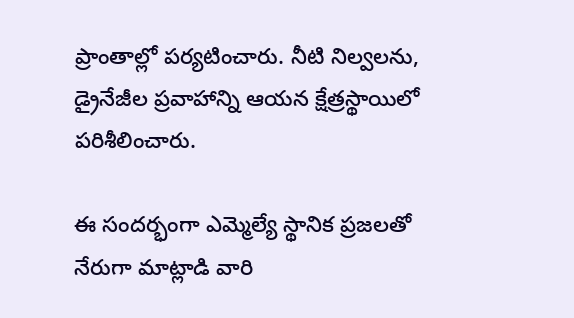ప్రాంతాల్లో పర్యటించారు. నీటి నిల్వలను, డ్రైనేజీల ప్రవాహాన్ని ఆయన క్షేత్రస్థాయిలో పరిశీలించారు.

ఈ సందర్భంగా ఎమ్మెల్యే స్థానిక ప్రజలతో నేరుగా మాట్లాడి వారి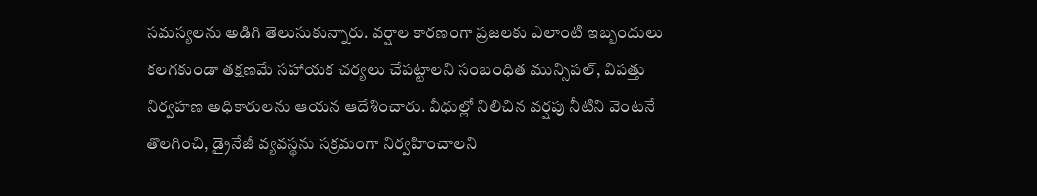సమస్యలను అడిగి తెలుసుకున్నారు. వర్షాల కారణంగా ప్రజలకు ఎలాంటి ఇబ్బందులు కలగకుండా తక్షణమే సహాయక చర్యలు చేపట్టాలని సంబంధిత మున్సిపల్, విపత్తు నిర్వహణ అధికారులను ఆయన ఆదేశించారు. వీధుల్లో నిలిచిన వర్షపు నీటిని వెంటనే తొలగించి, డ్రైనేజీ వ్యవస్థను సక్రమంగా నిర్వహించాలని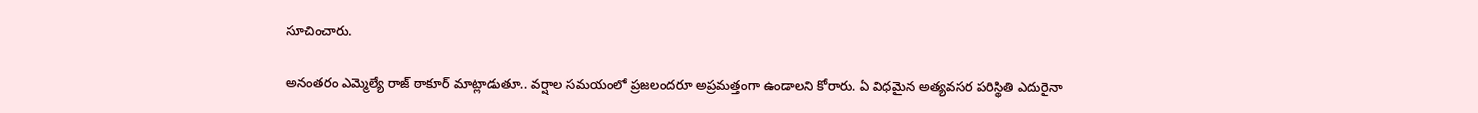సూచించారు.

అనంతరం ఎమ్మెల్యే రాజ్ ఠాకూర్ మాట్లాడుతూ.. వర్షాల సమయంలో ప్రజలందరూ అప్రమత్తంగా ఉండాలని కోరారు. ఏ విధమైన అత్యవసర పరిస్థితి ఎదురైనా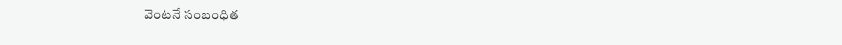వెంటనే సంబంధిత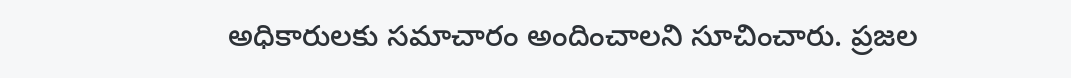అధికారులకు సమాచారం అందించాలని సూచించారు. ప్రజల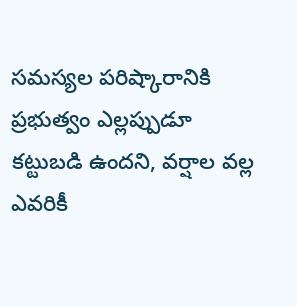సమస్యల పరిష్కారానికి ప్రభుత్వం ఎల్లప్పుడూ కట్టుబడి ఉందని, వర్షాల వల్ల ఎవరికీ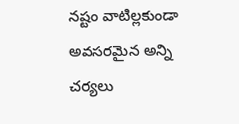నష్టం వాటిల్లకుండా అవసరమైన అన్ని చర్యలు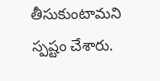తీసుకుంటామని  స్పష్టం చేశారు.